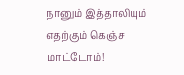நானும் இத்தாலியும் எதற்கும் கெஞ்ச மாட்டோம்!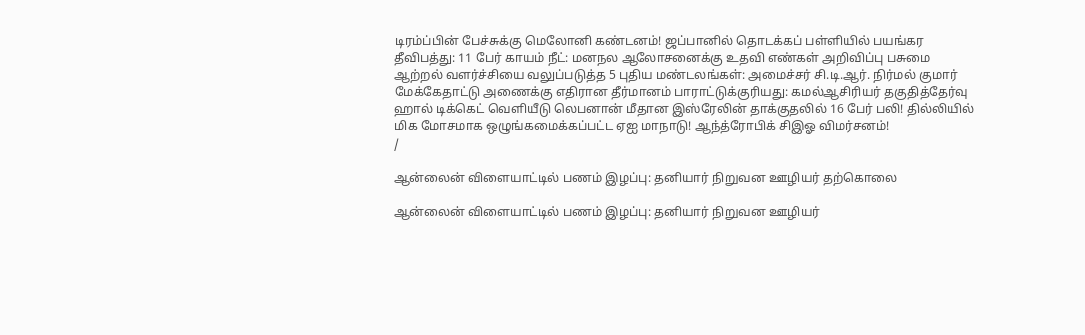டிரம்ப்பின் பேச்சுக்கு மெலோனி கண்டனம்! ஜப்பானில் தொடக்கப் பள்ளியில் பயங்கர தீவிபத்து: 11 பேர் காயம் நீட்: மனநல ஆலோசனைக்கு உதவி எண்கள் அறிவிப்பு பசுமை ஆற்றல் வளர்ச்சியை வலுப்படுத்த 5 புதிய மண்டலங்கள்: அமைச்சர் சி.டி.ஆர். நிர்மல் குமார் மேக்கேதாட்டு அணைக்கு எதிரான தீர்மானம் பாராட்டுக்குரியது: கமல்ஆசிரியர் தகுதித்தேர்வு ஹால் டிக்கெட் வெளியீடு லெபனான் மீதான இஸ்ரேலின் தாக்குதலில் 16 பேர் பலி! தில்லியில் மிக மோசமாக ஒழுங்கமைக்கப்பட்ட ஏஐ மாநாடு! ஆந்த்ரோபிக் சிஇஓ விமர்சனம்!
/

ஆன்லைன் விளையாட்டில் பணம் இழப்பு: தனியார் நிறுவன ஊழியர் தற்கொலை

ஆன்லைன் விளையாட்டில் பணம் இழப்பு: தனியார் நிறுவன ஊழியர்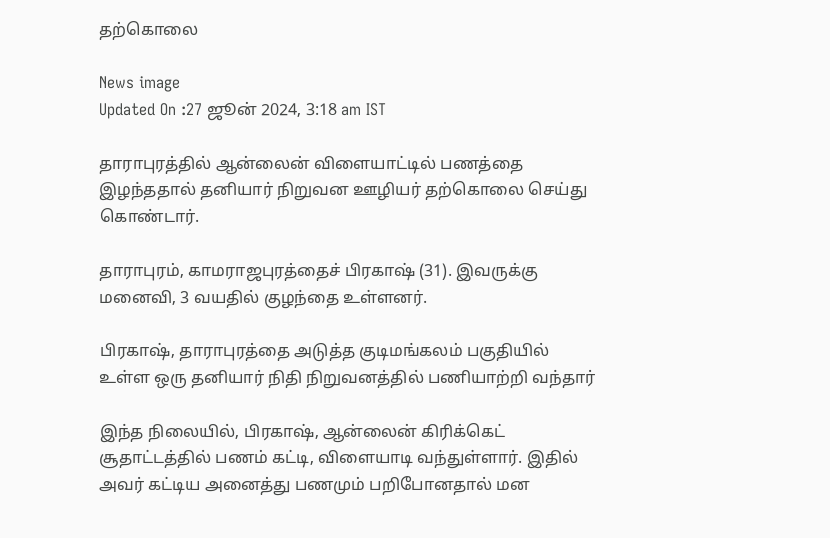தற்கொலை

News image
Updated On :27 ஜூன் 2024, 3:18 am IST

தாராபுரத்தில் ஆன்லைன் விளையாட்டில் பணத்தை இழந்ததால் தனியார் நிறுவன ஊழியர் தற்கொலை செய்து கொண்டார்.

தாராபுரம், காமராஜபுரத்தைச் பிரகாஷ் (31). இவருக்கு மனைவி, 3 வயதில் குழந்தை உள்ளனர்.

பிரகாஷ், தாராபுரத்தை அடுத்த குடிமங்கலம் பகுதியில் உள்ள ஒரு தனியார் நிதி நிறுவனத்தில் பணியாற்றி வந்தார்

இந்த நிலையில், பிரகாஷ், ஆன்லைன் கிரிக்கெட் சூதாட்டத்தில் பணம் கட்டி, விளையாடி வந்துள்ளார். இதில் அவர் கட்டிய அனைத்து பணமும் பறிபோனதால் மன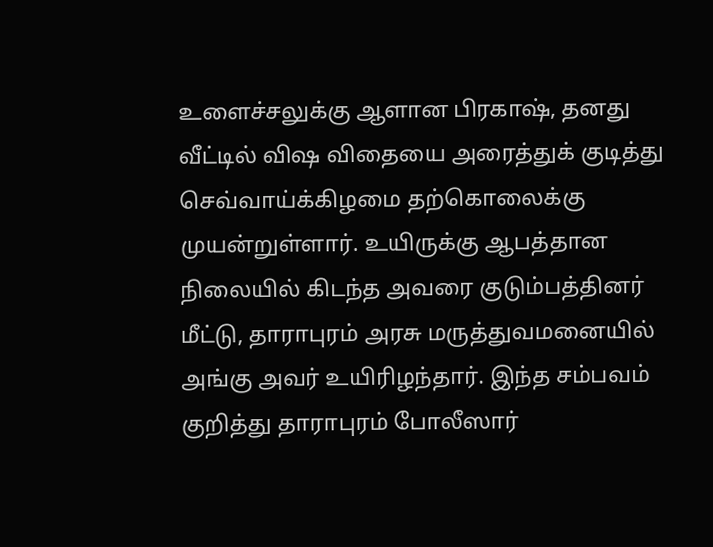உளைச்சலுக்கு ஆளான பிரகாஷ், தனது வீட்டில் விஷ விதையை அரைத்துக் குடித்து செவ்வாய்க்கிழமை தற்கொலைக்கு முயன்றுள்ளார். உயிருக்கு ஆபத்தான நிலையில் கிடந்த அவரை குடும்பத்தினர் மீட்டு, தாராபுரம் அரசு மருத்துவமனையில் அங்கு அவர் உயிரிழந்தார். இந்த சம்பவம் குறித்து தாராபுரம் போலீஸார்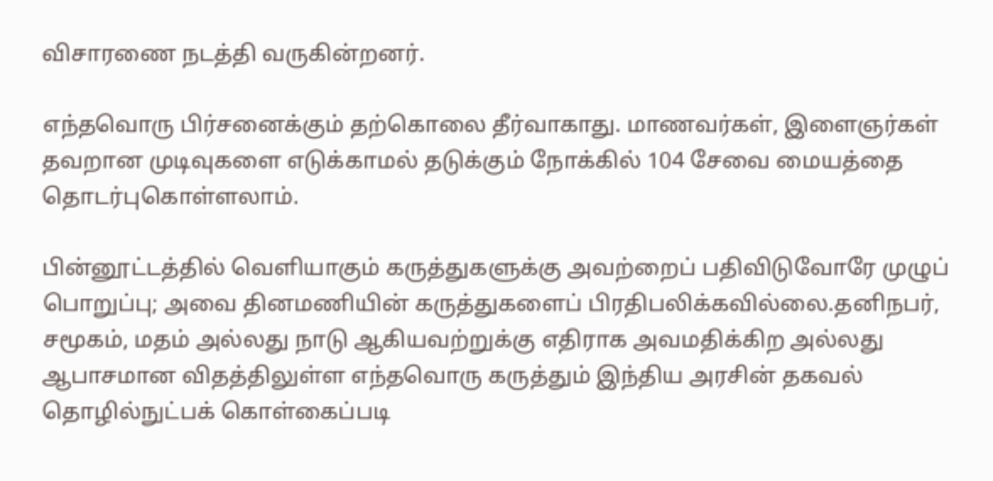விசாரணை நடத்தி வருகின்றனர்.

எந்தவொரு பிர்சனைக்கும் தற்கொலை தீர்வாகாது. மாணவர்கள், இளைஞர்கள் தவறான முடிவுகளை எடுக்காமல் தடுக்கும் நோக்கில் 104 சேவை மையத்தை தொடர்புகொள்ளலாம்.

பின்னூட்டத்தில் வெளியாகும் கருத்துகளுக்கு அவற்றைப் பதிவிடுவோரே முழுப் பொறுப்பு; அவை தினமணியின் கருத்துகளைப் பிரதிபலிக்கவில்லை.தனிநபர், சமூகம், மதம் அல்லது நாடு ஆகியவற்றுக்கு எதிராக அவமதிக்கிற அல்லது ஆபாசமான விதத்திலுள்ள எந்தவொரு கருத்தும் இந்திய அரசின் தகவல் தொழில்நுட்பக் கொள்கைப்படி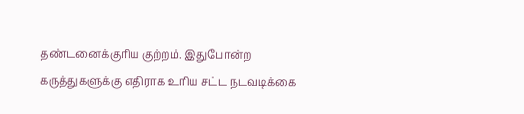தண்டனைக்குரிய குற்றம். இதுபோன்ற கருத்துகளுக்கு எதிராக உரிய சட்ட நடவடிக்கை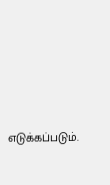எடுக்கப்படும்.